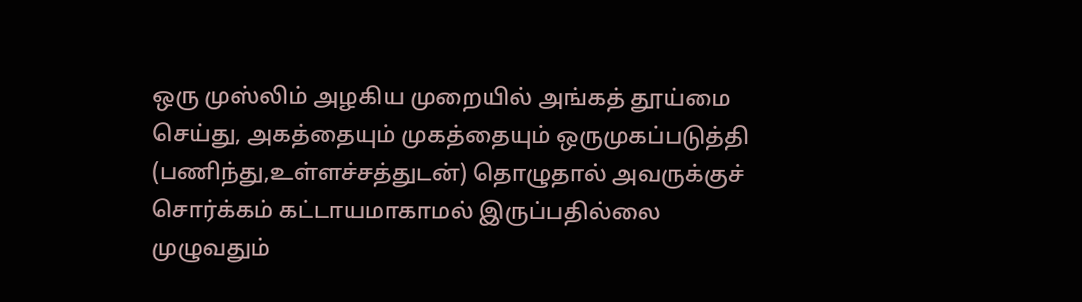ஒரு முஸ்லிம் அழகிய முறையில் அங்கத் தூய்மை செய்து, அகத்தையும் முகத்தையும் ஒருமுகப்படுத்தி (பணிந்து,உள்ளச்சத்துடன்) தொழுதால் அவருக்குச் சொர்க்கம் கட்டாயமாகாமல் இருப்பதில்லை
முழுவதும்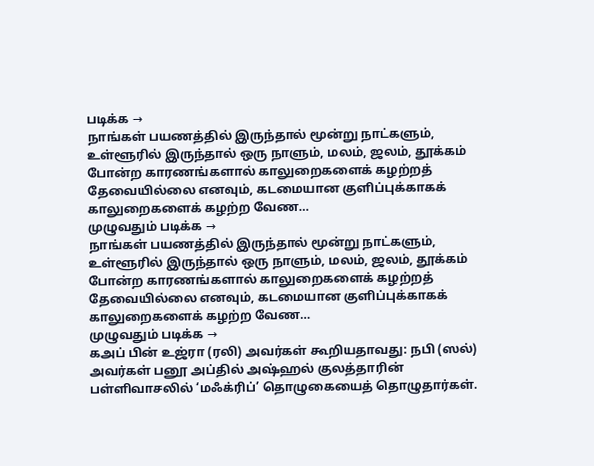படிக்க →
நாங்கள் பயணத்தில் இருந்தால் மூன்று நாட்களும், உள்ளூரில் இருந்தால் ஒரு நாளும், மலம், ஜலம், தூக்கம் போன்ற காரணங்களால் காலுறைகளைக் கழற்றத் தேவையில்லை எனவும், கடமையான குளிப்புக்காகக் காலுறைகளைக் கழற்ற வேண…
முழுவதும் படிக்க →
நாங்கள் பயணத்தில் இருந்தால் மூன்று நாட்களும், உள்ளூரில் இருந்தால் ஒரு நாளும், மலம், ஜலம், தூக்கம் போன்ற காரணங்களால் காலுறைகளைக் கழற்றத் தேவையில்லை எனவும், கடமையான குளிப்புக்காகக் காலுறைகளைக் கழற்ற வேண…
முழுவதும் படிக்க →
கஅப் பின் உஜ்ரா (ரலி) அவர்கள் கூறியதாவது: நபி (ஸல்) அவர்கள் பனூ அப்தில் அஷ்ஹல் குலத்தாரின் பள்ளிவாசலில் ‘மஃக்ரிப்’ தொழுகையைத் தொழுதார்கள்.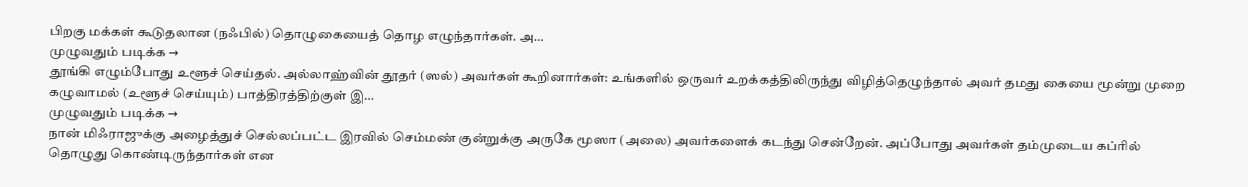பிறகு மக்கள் கூடுதலான (நஃபில்) தொழுகையைத் தொழ எழுந்தார்கள். அ…
முழுவதும் படிக்க →
தூங்கி எழும்போது உளூச் செய்தல். அல்லாஹ்வின் தூதர் (ஸல்) அவர்கள் கூறினார்கள்: உங்களில் ஒருவர் உறக்கத்திலிருந்து விழித்தெழுந்தால் அவர் தமது கையை மூன்று முறை கழுவாமல் (உளூச் செய்யும்) பாத்திரத்திற்குள் இ…
முழுவதும் படிக்க →
நான் மிஃராஜுக்கு அழைத்துச் செல்லப்பட்ட இரவில் செம்மண் குன்றுக்கு அருகே மூஸா (அலை) அவர்களைக் கடந்து சென்றேன். அப்போது அவர்கள் தம்முடைய கப்ரில் தொழுது கொண்டிருந்தார்கள் என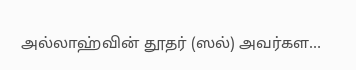அல்லாஹ்வின் தூதர் (ஸல்) அவர்கள…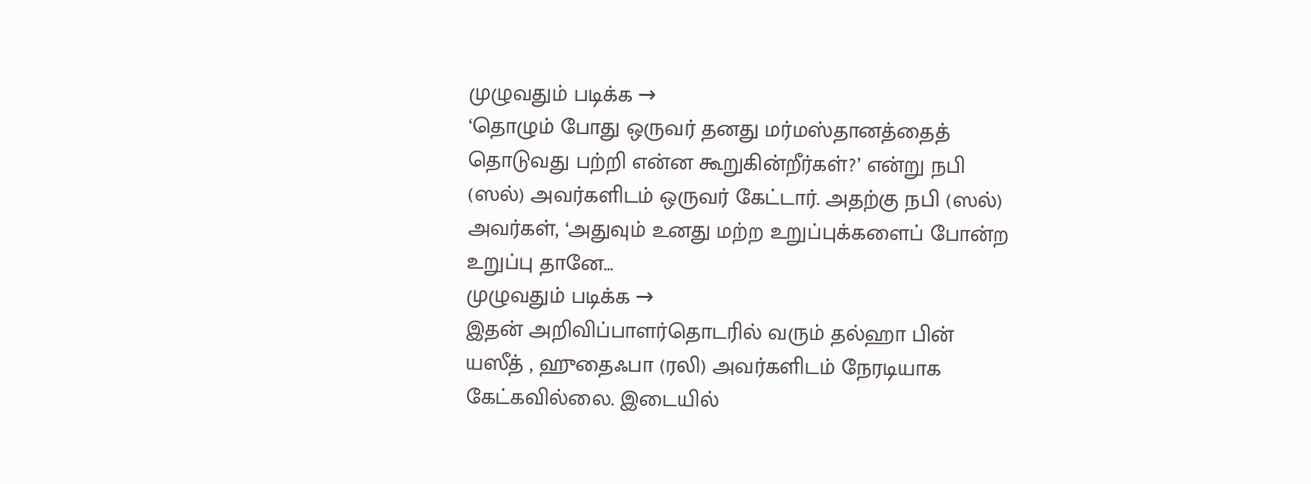முழுவதும் படிக்க →
‘தொழும் போது ஒருவர் தனது மர்மஸ்தானத்தைத் தொடுவது பற்றி என்ன கூறுகின்றீர்கள்?’ என்று நபி (ஸல்) அவர்களிடம் ஒருவர் கேட்டார். அதற்கு நபி (ஸல்) அவர்கள், ‘அதுவும் உனது மற்ற உறுப்புக்களைப் போன்ற உறுப்பு தானே…
முழுவதும் படிக்க →
இதன் அறிவிப்பாளர்தொடரில் வரும் தல்ஹா பின் யஸீத் , ஹுதைஃபா (ரலி) அவர்களிடம் நேரடியாக கேட்கவில்லை. இடையில்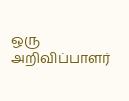ஒரு அறிவிப்பாளர்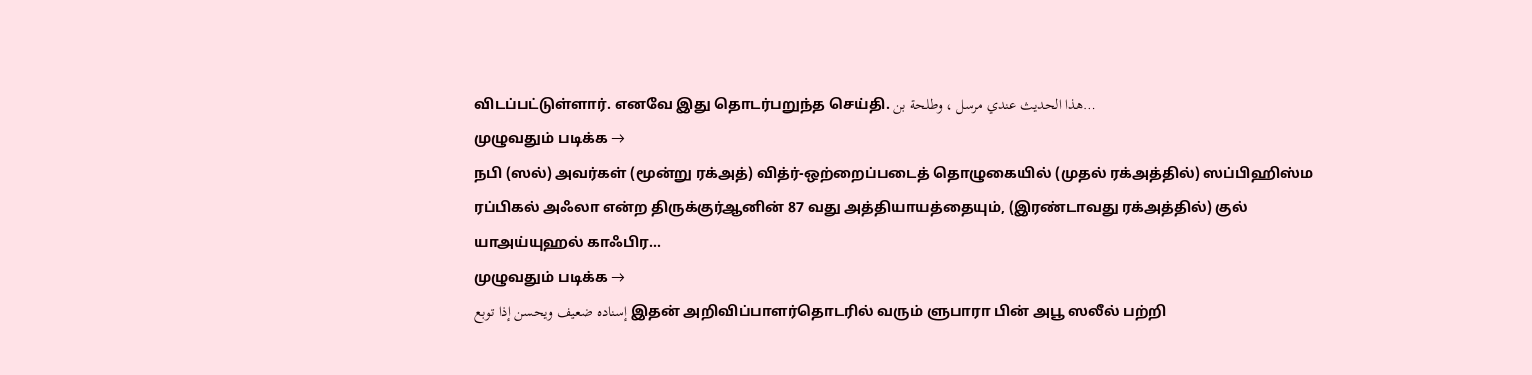விடப்பட்டுள்ளார். எனவே இது தொடர்பறுந்த செய்தி. هذا الحديث عندي مرسل ، وطلحة بن…
முழுவதும் படிக்க →
நபி (ஸல்) அவர்கள் (மூன்று ரக்அத்) வித்ர்-ஒற்றைப்படைத் தொழுகையில் (முதல் ரக்அத்தில்) ஸப்பிஹிஸ்ம ரப்பிகல் அஃலா என்ற திருக்குர்ஆனின் 87 வது அத்தியாயத்தையும், (இரண்டாவது ரக்அத்தில்) குல் யாஅய்யுஹல் காஃபிர…
முழுவதும் படிக்க →
إسناده ضعيف ويحسن إذا توبع இதன் அறிவிப்பாளர்தொடரில் வரும் ளுபாரா பின் அபூ ஸலீல் பற்றி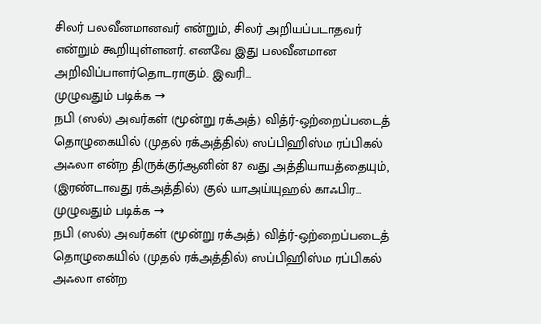சிலர் பலவீனமானவர் என்றும், சிலர் அறியப்படாதவர் என்றும் கூறியுள்ளனர். எனவே இது பலவீனமான அறிவிப்பாளர்தொடராகும். இவரி…
முழுவதும் படிக்க →
நபி (ஸல்) அவர்கள் (மூன்று ரக்அத்) வித்ர்-ஒற்றைப்படைத் தொழுகையில் (முதல் ரக்அத்தில்) ஸப்பிஹிஸ்ம ரப்பிகல் அஃலா என்ற திருக்குர்ஆனின் 87 வது அத்தியாயத்தையும், (இரண்டாவது ரக்அத்தில்) குல் யாஅய்யுஹல் காஃபிர…
முழுவதும் படிக்க →
நபி (ஸல்) அவர்கள் (மூன்று ரக்அத்) வித்ர்-ஒற்றைப்படைத் தொழுகையில் (முதல் ரக்அத்தில்) ஸப்பிஹிஸ்ம ரப்பிகல் அஃலா என்ற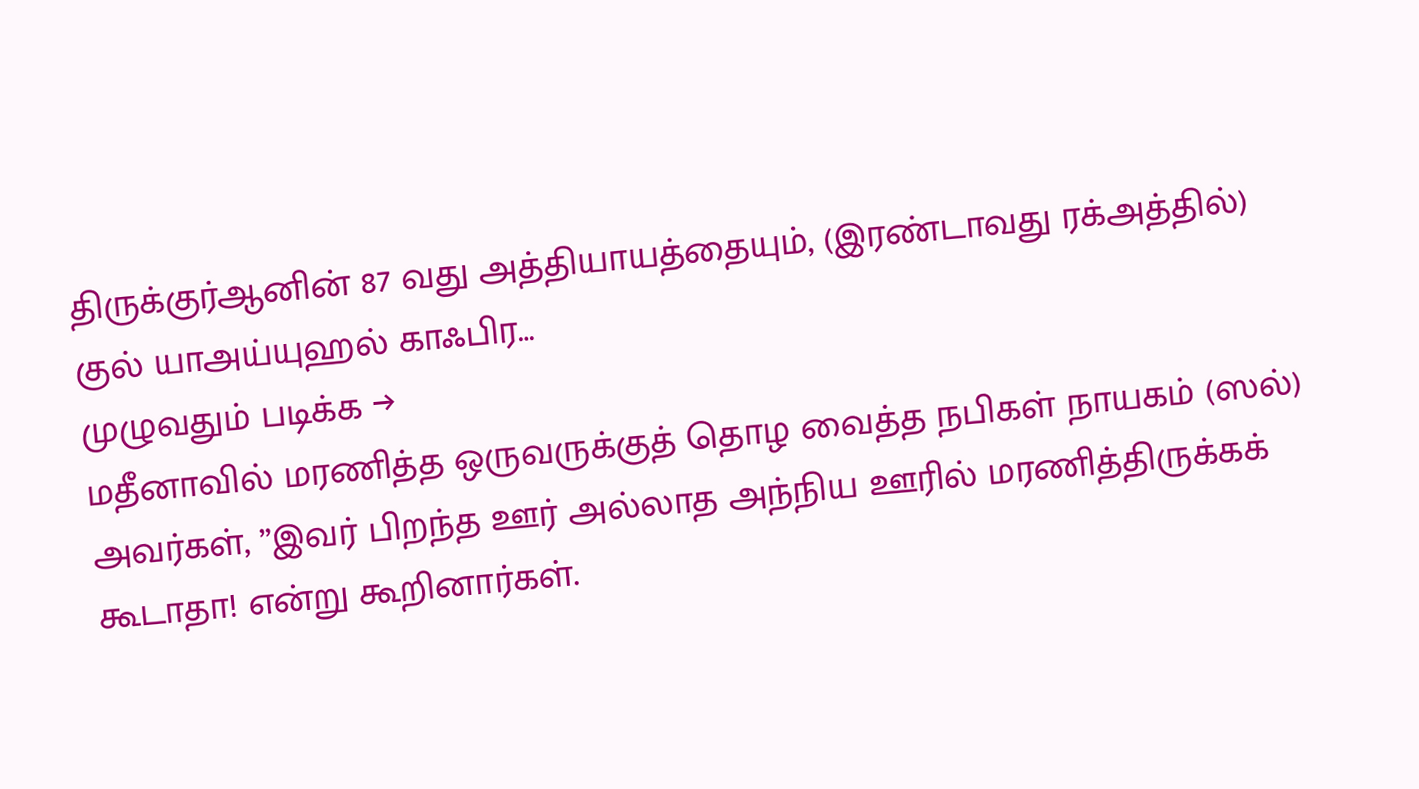திருக்குர்ஆனின் 87 வது அத்தியாயத்தையும், (இரண்டாவது ரக்அத்தில்) குல் யாஅய்யுஹல் காஃபிர…
முழுவதும் படிக்க →
மதீனாவில் மரணித்த ஒருவருக்குத் தொழ வைத்த நபிகள் நாயகம் (ஸல்) அவர்கள், ”இவர் பிறந்த ஊர் அல்லாத அந்நிய ஊரில் மரணித்திருக்கக் கூடாதா! என்று கூறினார்கள்.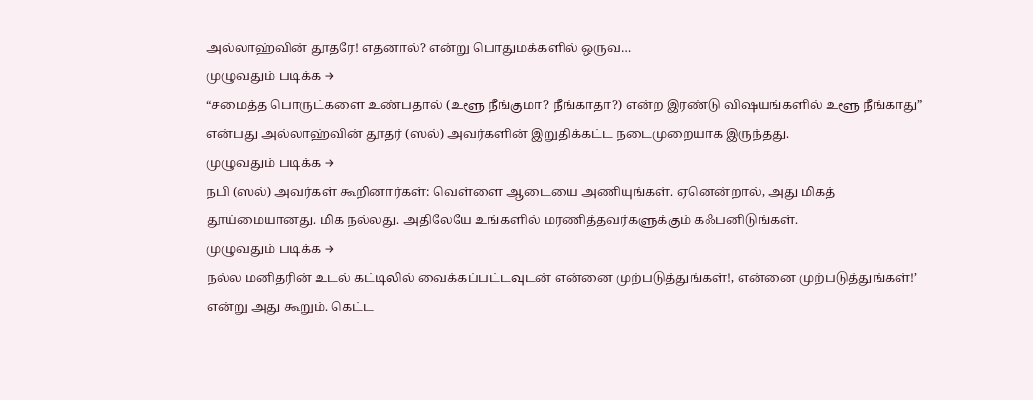அல்லாஹ்வின் தூதரே! எதனால்? என்று பொதுமக்களில் ஒருவ…
முழுவதும் படிக்க →
“சமைத்த பொருட்களை உண்பதால் (உளூ நீங்குமா? நீங்காதா?) என்ற இரண்டு விஷயங்களில் உளூ நீங்காது” என்பது அல்லாஹ்வின் தூதர் (ஸல்) அவர்களின் இறுதிக்கட்ட நடைமுறையாக இருந்தது.
முழுவதும் படிக்க →
நபி (ஸல்) அவர்கள் கூறினார்கள்: வெள்ளை ஆடையை அணியுங்கள். ஏனென்றால், அது மிகத் தூய்மையானது. மிக நல்லது. அதிலேயே உங்களில் மரணித்தவர்களுக்கும் கஃபனிடுங்கள்.
முழுவதும் படிக்க →
நல்ல மனிதரின் உடல் கட்டிலில் வைக்கப்பட்டவுடன் என்னை முற்படுத்துங்கள்!, என்னை முற்படுத்துங்கள்!’ என்று அது கூறும். கெட்ட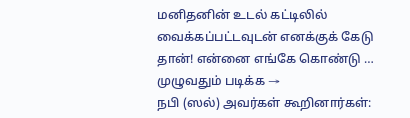மனிதனின் உடல் கட்டிலில் வைக்கப்பட்டவுடன் எனக்குக் கேடு தான்! என்னை எங்கே கொண்டு …
முழுவதும் படிக்க →
நபி (ஸல்) அவர்கள் கூறினார்கள்: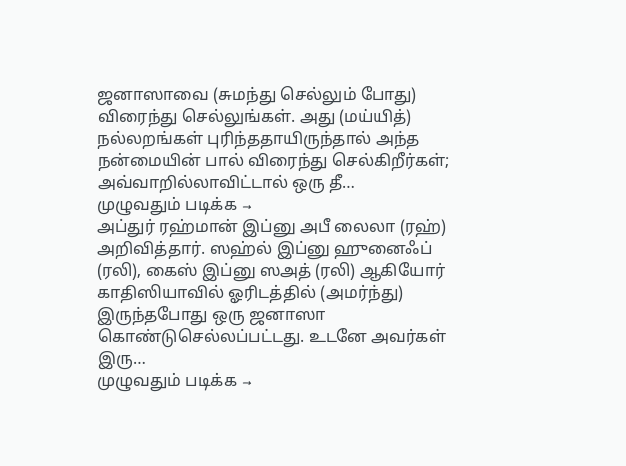ஜனாஸாவை (சுமந்து செல்லும் போது) விரைந்து செல்லுங்கள். அது (மய்யித்) நல்லறங்கள் புரிந்ததாயிருந்தால் அந்த நன்மையின் பால் விரைந்து செல்கிறீர்கள்; அவ்வாறில்லாவிட்டால் ஒரு தீ…
முழுவதும் படிக்க →
அப்துர் ரஹ்மான் இப்னு அபீ லைலா (ரஹ்) அறிவித்தார். ஸஹ்ல் இப்னு ஹுனைஃப் (ரலி), கைஸ் இப்னு ஸஅத் (ரலி) ஆகியோர் காதிஸியாவில் ஓரிடத்தில் (அமர்ந்து) இருந்தபோது ஒரு ஜனாஸா கொண்டுசெல்லப்பட்டது. உடனே அவர்கள் இரு…
முழுவதும் படிக்க →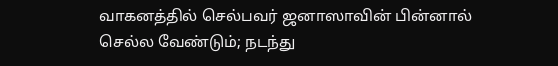வாகனத்தில் செல்பவர் ஜனாஸாவின் பின்னால் செல்ல வேண்டும்; நடந்து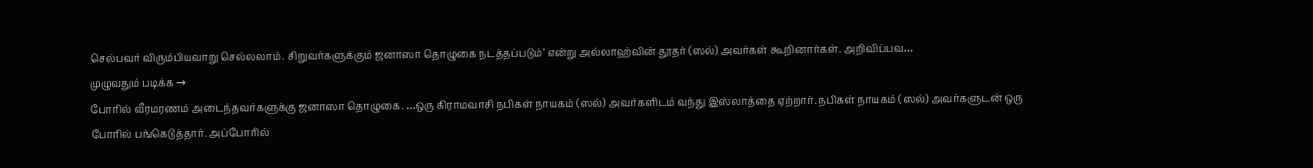செல்பவர் விரும்பியவாறு செல்லலாம். சிறுவர்களுக்கும் ஜனாஸா தொழுகை நடத்தப்படும்’ என்று அல்லாஹ்வின் தூதர் (ஸல்) அவர்கள் கூறினார்கள். அறிவிப்பவ…
முழுவதும் படிக்க →
போரில் வீரமரணம் அடைந்தவர்களுக்கு ஜனாஸா தொழுகை. …ஒரு கிராமவாசி நபிகள் நாயகம் (ஸல்) அவர்களிடம் வந்து இஸ்லாத்தை ஏற்றார். நபிகள் நாயகம் (ஸல்) அவர்களுடன் ஒரு போரில் பங்கெடுத்தார். அப்போரில்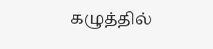கழுத்தில்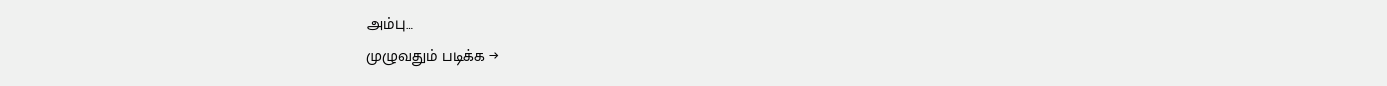அம்பு…
முழுவதும் படிக்க →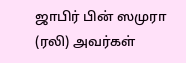ஜாபிர் பின் ஸமுரா (ரலி) அவர்கள்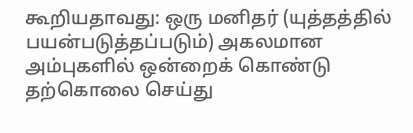கூறியதாவது: ஒரு மனிதர் (யுத்தத்தில் பயன்படுத்தப்படும்) அகலமான அம்புகளில் ஒன்றைக் கொண்டு தற்கொலை செய்து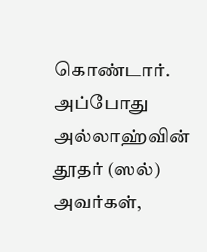கொண்டார். அப்போது அல்லாஹ்வின் தூதர் (ஸல்) அவர்கள்,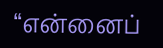“என்னைப்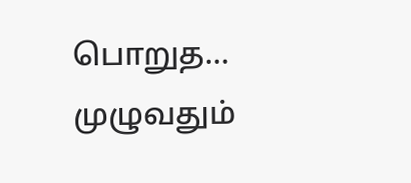பொறுத…
முழுவதும்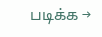படிக்க →